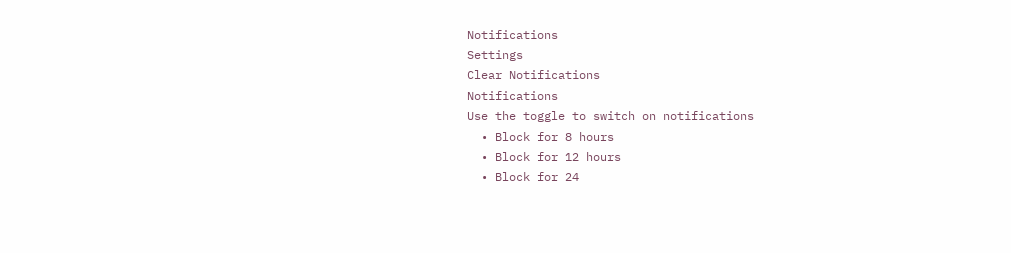Notifications
Settings
Clear Notifications
Notifications
Use the toggle to switch on notifications
  • Block for 8 hours
  • Block for 12 hours
  • Block for 24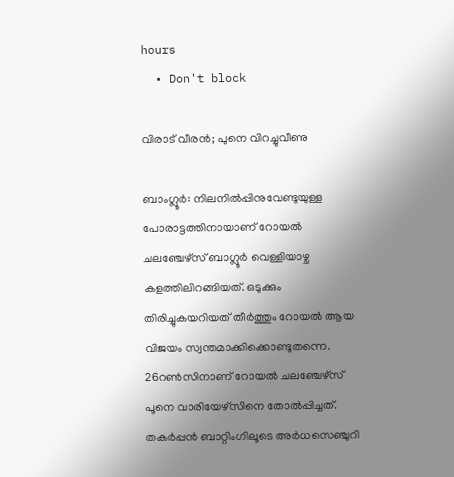hours
  • Don't block

വിരാട് വീരന്‍; പുനെ വിറച്ചുവീണു

ബാംഗ്ലൂര്‍: നിലനില്‍പ്പിനുവേണ്ടുയുള്ള പോരാട്ടത്തിനായാണ് റോയല്‍ ചലഞ്ചേഴ്‌സ് ബാഗ്ലൂര്‍ വെള്ളിയാഴ്ച കളത്തിലിറങ്ങിയത്. ഒടുക്കും തിരിച്ചുകയറിയത് തീര്‍ത്തും റോയല്‍ ആയ വിജയം സ്വന്തമാക്കിക്കൊണ്ടുതന്നെ. 26റണ്‍സിനാണ് റോയല്‍ ചലഞ്ചേഴ്‌സ് പൂനെ വാരിയേഴ്‌സിനെ തോല്‍പ്പിച്ചത്. തകര്‍പ്പന്‍ ബാറ്റിംഗിലൂടെ അര്‍ധസെഞ്ചുറി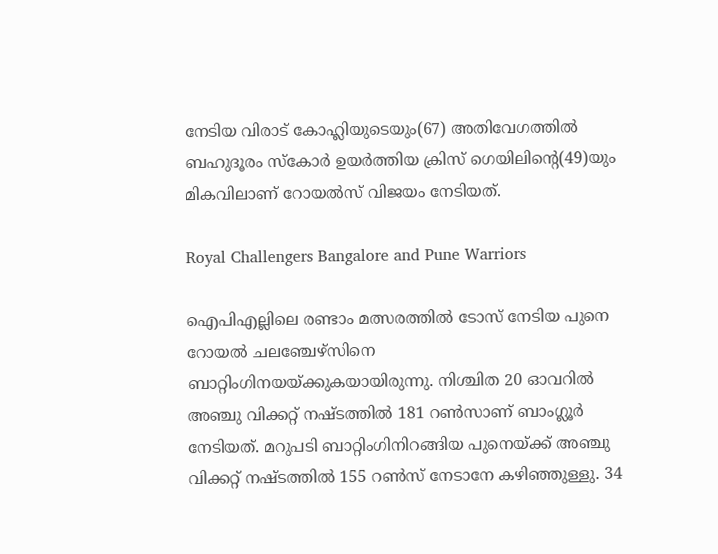നേടിയ വിരാട് കോഹ്ലിയുടെയും(67) അതിവേഗത്തില്‍ ബഹുദൂരം സ്‌കോര്‍ ഉയര്‍ത്തിയ ക്രിസ് ഗെയിലിന്റെ(49)യും മികവിലാണ് റോയല്‍സ് വിജയം നേടിയത്.

Royal Challengers Bangalore and Pune Warriors

ഐപിഎല്ലിലെ രണ്ടാം മത്സരത്തില്‍ ടോസ് നേടിയ പുനെ റോയല്‍ ചലഞ്ചേഴ്‌സിനെ ബാറ്റിംഗിനയയ്ക്കുകയായിരുന്നു. നിശ്ചിത 20 ഓവറില്‍ അഞ്ചു വിക്കറ്റ് നഷ്ടത്തില്‍ 181 റണ്‍സാണ് ബാംഗ്ലൂര്‍ നേടിയത്. മറുപടി ബാറ്റിംഗിനിറങ്ങിയ പുനെയ്ക്ക് അഞ്ചു വിക്കറ്റ് നഷ്ടത്തില്‍ 155 റണ്‍സ് നേടാനേ കഴിഞ്ഞുള്ളു. 34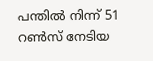പന്തില്‍ നിന്ന് 51 റണ്‍സ് നേടിയ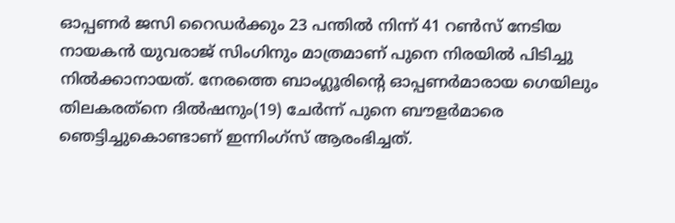ഓപ്പണര്‍ ജസി റൈഡര്‍ക്കും 23 പന്തില്‍ നിന്ന് 41 റണ്‍സ് നേടിയ നായകന്‍ യുവരാജ് സിംഗിനും മാത്രമാണ് പുനെ നിരയില്‍ പിടിച്ചു നില്‍ക്കാനായത്. നേരത്തെ ബാംഗ്ലൂരിന്റെ ഓപ്പണര്‍മാരായ ഗെയിലും തിലകരത്‌നെ ദില്‍ഷനും(19) ചേര്‍ന്ന് പുനെ ബൗളര്‍മാരെ ഞെട്ടിച്ചുകൊണ്ടാണ് ഇന്നിംഗ്‌സ് ആരംഭിച്ചത്.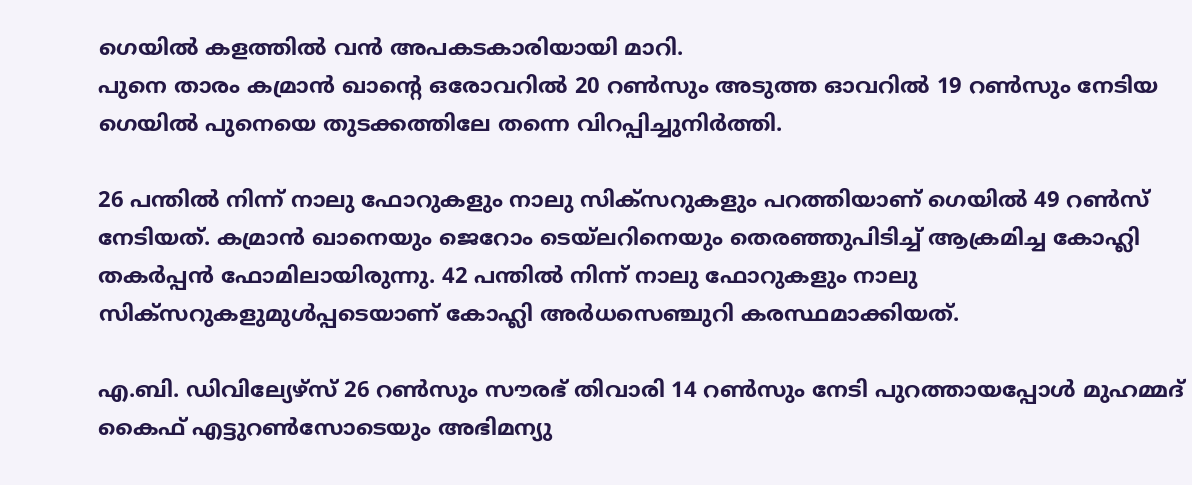ഗെയില്‍ കളത്തില്‍ വന്‍ അപകടകാരിയായി മാറി.
പുനെ താരം കമ്രാന്‍ ഖാന്റെ ഒരോവറില്‍ 20 റണ്‍സും അടുത്ത ഓവറില്‍ 19 റണ്‍സും നേടിയ ഗെയില്‍ പുനെയെ തുടക്കത്തിലേ തന്നെ വിറപ്പിച്ചുനിര്‍ത്തി.

26 പന്തില്‍ നിന്ന് നാലു ഫോറുകളും നാലു സിക്‌സറുകളും പറത്തിയാണ് ഗെയില്‍ 49 റണ്‍സ് നേടിയത്. കമ്രാന്‍ ഖാനെയും ജെറോം ടെയ്‌ലറിനെയും തെരഞ്ഞുപിടിച്ച് ആക്രമിച്ച കോഹ്ലി തകര്‍പ്പന്‍ ഫോമിലായിരുന്നു. 42 പന്തില്‍ നിന്ന് നാലു ഫോറുകളും നാലു സിക്‌സറുകളുമുള്‍പ്പടെയാണ് കോഹ്ലി അര്‍ധസെഞ്ചുറി കരസ്ഥമാക്കിയത്.

എ.ബി. ഡിവില്യേഴ്‌സ് 26 റണ്‍സും സൗരഭ് തിവാരി 14 റണ്‍സും നേടി പുറത്തായപ്പോള്‍ മുഹമ്മദ് കൈഫ് എട്ടുറണ്‍സോടെയും അഭിമന്യു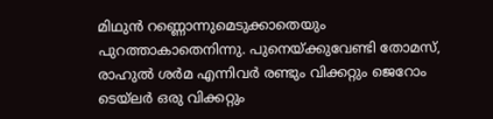മിഥുന്‍ റണ്ണൊന്നുമെടുക്കാതെയും പുറത്താകാതെനിന്നു. പുനെയ്ക്കുവേണ്ടി തോമസ്, രാഹുല്‍ ശര്‍മ എന്നിവര്‍ രണ്ടും വിക്കറ്റും ജെറോം ടെയ്‌ലര്‍ ഒരു വിക്കറ്റും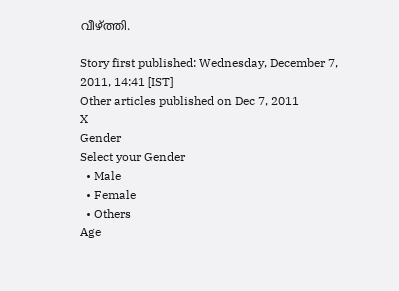വീഴ്ത്തി.

Story first published: Wednesday, December 7, 2011, 14:41 [IST]
Other articles published on Dec 7, 2011
X
Gender
Select your Gender
  • Male
  • Female
  • Others
Age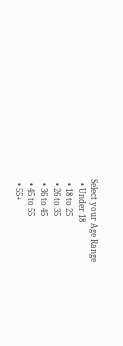Select your Age Range
  • Under 18
  • 18 to 25
  • 26 to 35
  • 36 to 45
  • 45 to 55
  • 55+